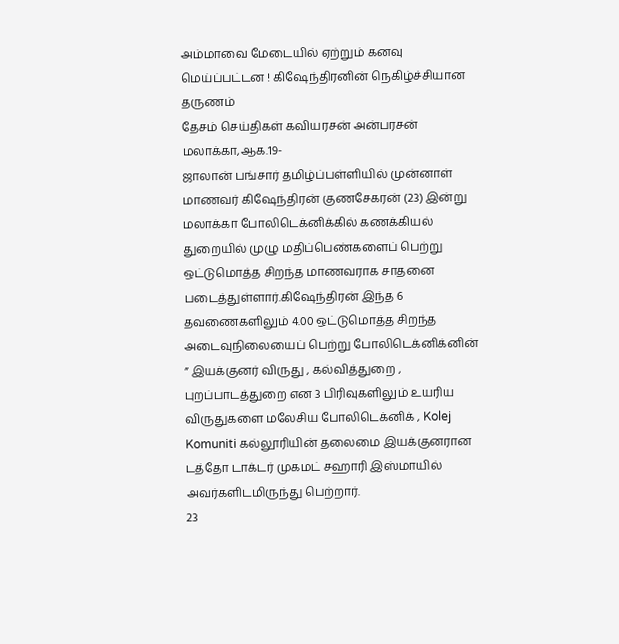அம்மாவை மேடையில் ஏற்றும் கனவு மெய்ப்பட்டன ! கிஷேந்திரனின் நெகிழ்ச்சியான தருணம்
தேசம் செய்திகள் கவியரசன் அன்பரசன்
மலாக்கா,ஆக.19-
ஜாலான் பங்சார் தமிழ்ப்பள்ளியில் முன்னாள் மாணவர் கிஷேந்திரன் குணசேகரன் (23) இன்று மலாக்கா போலிடெக்னிக்கில் கணக்கியல் துறையில் முழு மதிப்பெண்களைப் பெற்று ஒட்டுமொத்த சிறந்த மாணவராக சாதனை படைத்துள்ளார்.கிஷேந்திரன் இந்த 6 தவணைகளிலும் 4.00 ஒட்டுமொத்த சிறந்த அடைவுநிலையைப் பெற்று போலிடெக்னிக்னின் ” இயக்குனர் விருது , கல்வித்துறை , புறப்பாடத்துறை என 3 பிரிவுகளிலும் உயரிய விருதுகளை மலேசிய போலிடெக்னிக் , Kolej Komuniti கல்லூரியின் தலைமை இயக்குனரான டத்தோ டாக்டர் முகமட் சஹாரி இஸ்மாயில் அவர்களிடமிருந்து பெற்றார்.
23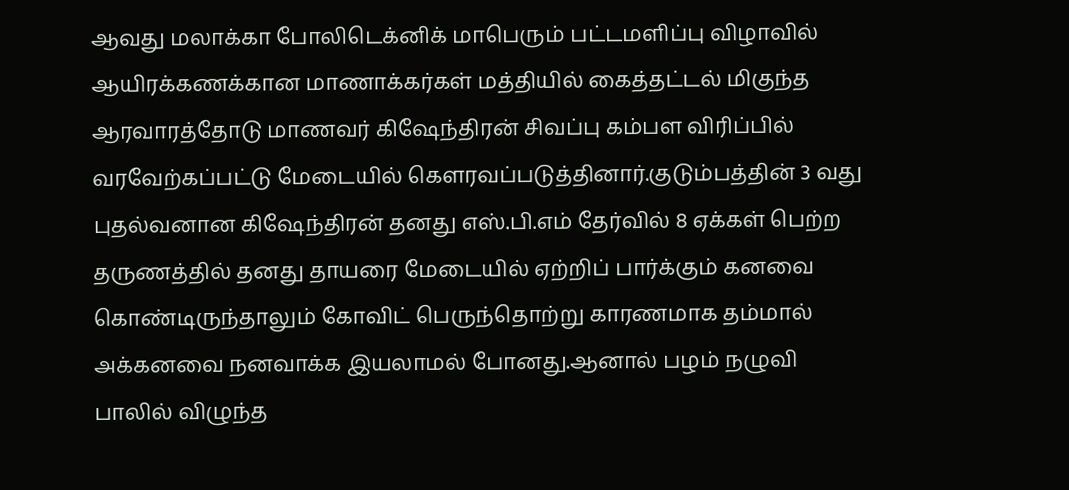ஆவது மலாக்கா போலிடெக்னிக் மாபெரும் பட்டமளிப்பு விழாவில் ஆயிரக்கணக்கான மாணாக்கர்கள் மத்தியில் கைத்தட்டல் மிகுந்த ஆரவாரத்தோடு மாணவர் கிஷேந்திரன் சிவப்பு கம்பள விரிப்பில் வரவேற்கப்பட்டு மேடையில் கௌரவப்படுத்தினார்.குடும்பத்தின் 3 வது புதல்வனான கிஷேந்திரன் தனது எஸ்.பி.எம் தேர்வில் 8 ஏக்கள் பெற்ற தருணத்தில் தனது தாயரை மேடையில் ஏற்றிப் பார்க்கும் கனவை கொண்டிருந்தாலும் கோவிட் பெருந்தொற்று காரணமாக தம்மால் அக்கனவை நனவாக்க இயலாமல் போனது.ஆனால் பழம் நழுவி பாலில் விழுந்த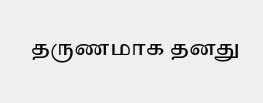தருணமாக தனது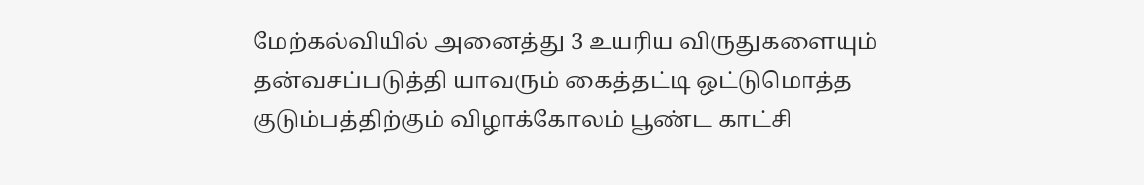மேற்கல்வியில் அனைத்து 3 உயரிய விருதுகளையும் தன்வசப்படுத்தி யாவரும் கைத்தட்டி ஒட்டுமொத்த குடும்பத்திற்கும் விழாக்கோலம் பூண்ட காட்சி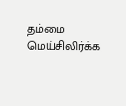தம்மை மெய்சிலிர்க்க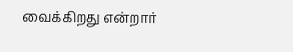வைக்கிறது என்றார்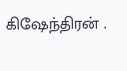கிஷேந்திரன் .